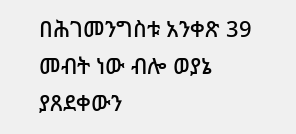በሕገመንግስቱ አንቀጽ 39 መብት ነው ብሎ ወያኔ ያጸደቀውን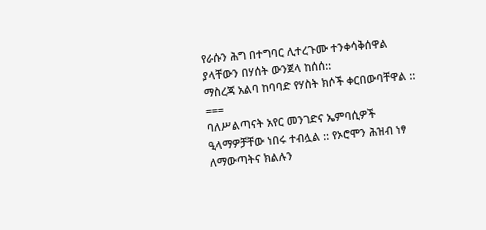የራሱን ሕግ በተግባር ሊተረጉሙ ተንቀሳቅሰዋል ያላቸውን በሃሰት ውንጀላ ከሰሰ::
ማስረጃ አልባ ከባባድ የሃስት ክሶች ቀርበውባቸዋል ::
===
ባለሥልጣናት አየር መንገድና ኤምባሲዎች ዒላማዎቻቸው ነበሩ ተብሏል :: የኦሮሞን ሕዝብ ነፃ ለማውጣትና ክልሉን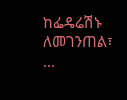ከፌዴሬሽኑ ለመገንጠል፣ …